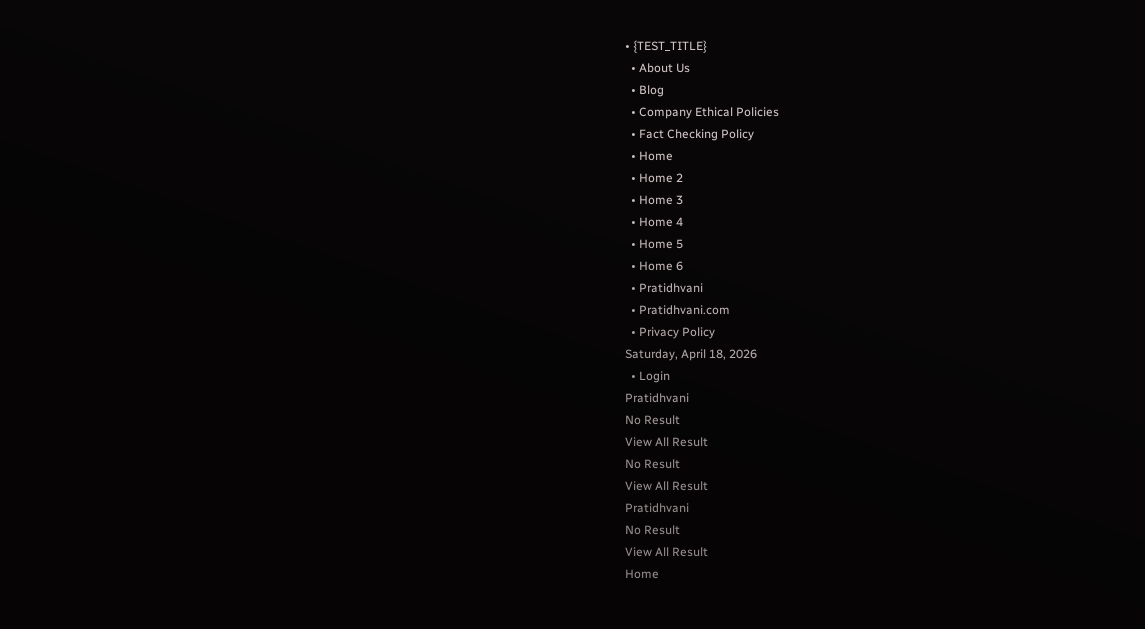• {TEST_TITLE}
  • About Us
  • Blog
  • Company Ethical Policies
  • Fact Checking Policy
  • Home
  • Home 2
  • Home 3
  • Home 4
  • Home 5
  • Home 6
  • Pratidhvani
  • Pratidhvani.com
  • Privacy Policy
Saturday, April 18, 2026
  • Login
Pratidhvani
No Result
View All Result
No Result
View All Result
Pratidhvani
No Result
View All Result
Home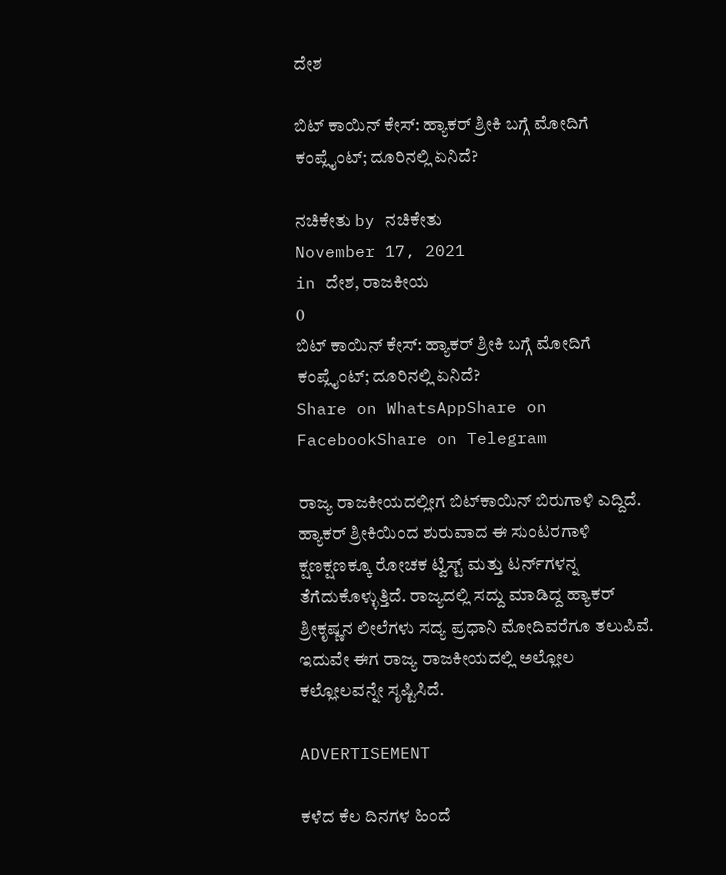ದೇಶ

ಬಿಟ್ ಕಾಯಿನ್ ಕೇಸ್: ಹ್ಯಾಕರ್ ಶ್ರೀಕಿ ಬಗ್ಗೆ ಮೋದಿಗೆ ಕಂಪ್ಲೈಂಟ್; ದೂರಿನಲ್ಲಿ ಏನಿದೆ?

ನಚಿಕೇತು by ನಚಿಕೇತು
November 17, 2021
in ದೇಶ, ರಾಜಕೀಯ
0
ಬಿಟ್ ಕಾಯಿನ್ ಕೇಸ್: ಹ್ಯಾಕರ್ ಶ್ರೀಕಿ ಬಗ್ಗೆ ಮೋದಿಗೆ ಕಂಪ್ಲೈಂಟ್; ದೂರಿನಲ್ಲಿ ಏನಿದೆ?
Share on WhatsAppShare on FacebookShare on Telegram

ರಾಜ್ಯ ರಾಜಕೀಯದಲ್ಲೀಗ ಬಿಟ್‌ಕಾಯಿನ್ ಬಿರುಗಾಳಿ ಎದ್ದಿದೆ. ಹ್ಯಾಕರ್ ಶ್ರೀಕಿಯಿಂದ ಶುರುವಾದ ಈ ಸುಂಟರಗಾಳಿ ಕ್ಷಣಕ್ಷಣಕ್ಕೂ ರೋಚಕ ಟ್ವಿಸ್ಟ್ ಮತ್ತು ಟರ್ನ್‌ಗಳನ್ನ ತೆಗೆದುಕೊಳ್ಳುತ್ತಿದೆ. ರಾಜ್ಯದಲ್ಲಿ ಸದ್ದು ಮಾಡಿದ್ದ ಹ್ಯಾಕರ್ ಶ್ರೀಕೃಷ್ಣನ ಲೀಲೆಗಳು ಸದ್ಯ ಪ್ರಧಾನಿ ಮೋದಿವರೆಗೂ ತಲುಪಿವೆ. ಇದುವೇ ಈಗ ರಾಜ್ಯ ರಾಜಕೀಯದಲ್ಲಿ ಅಲ್ಲೋಲ ಕಲ್ಲೋಲವನ್ನೇ ಸೃಷ್ಟಿಸಿದೆ.

ADVERTISEMENT

ಕಳೆದ ಕೆಲ ದಿನಗಳ ಹಿಂದೆ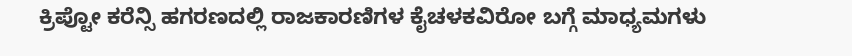ಕ್ರಿಪ್ಟೋ ಕರೆನ್ಸಿ ಹಗರಣದಲ್ಲಿ ರಾಜಕಾರಣಿಗಳ ಕೈಚಳಕವಿರೋ ಬಗ್ಗೆ ಮಾಧ್ಯಮಗಳು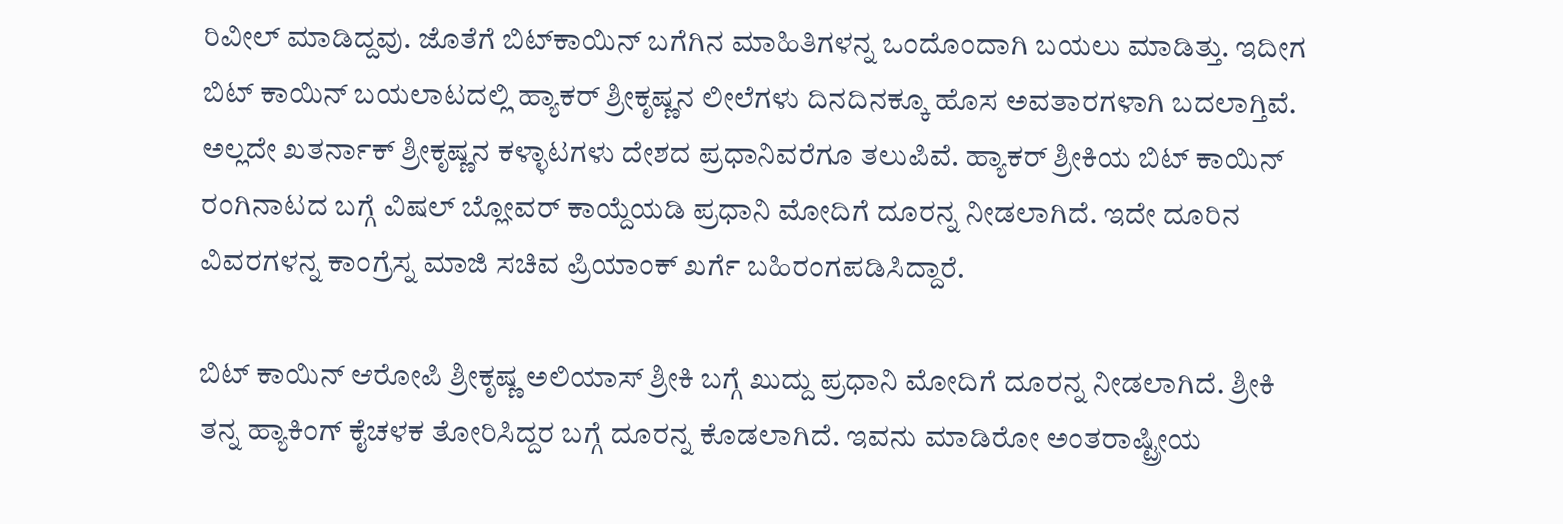ರಿವೀಲ್‌ ಮಾಡಿದ್ದವು. ಜೊತೆಗೆ ಬಿಟ್‌ಕಾಯಿನ್‌ ಬಗೆಗಿನ ಮಾಹಿತಿಗಳನ್ನ ಒಂದೊಂದಾಗಿ ಬಯಲು ಮಾಡಿತ್ತು. ಇದೀಗ ಬಿಟ್‌ ಕಾಯಿನ್ ಬಯಲಾಟದಲ್ಲಿ ಹ್ಯಾಕರ್ ಶ್ರೀಕೃಷ್ಣನ ಲೀಲೆಗಳು ದಿನದಿನಕ್ಕೂ ಹೊಸ ಅವತಾರಗಳಾಗಿ ಬದಲಾಗ್ತಿವೆ. ಅಲ್ಲದೇ ಖತರ್ನಾಕ್ ಶ್ರೀಕೃಷ್ಣನ ಕಳ್ಳಾಟಗಳು ದೇಶದ ಪ್ರಧಾನಿವರೆಗೂ ತಲುಪಿವೆ. ಹ್ಯಾಕರ್ ಶ್ರೀಕಿಯ ಬಿಟ್‌ ಕಾಯಿನ್ ರಂಗಿನಾಟದ ಬಗ್ಗೆ ವಿಷಲ್ ಬ್ಲೋವರ್‌ ಕಾಯ್ದೆಯಡಿ ಪ್ರಧಾನಿ ಮೋದಿಗೆ ದೂರನ್ನ ನೀಡಲಾಗಿದೆ. ಇದೇ ದೂರಿನ ವಿವರಗಳನ್ನ ಕಾಂಗ್ರೆಸ್ನ ಮಾಜಿ ಸಚಿವ ಪ್ರಿಯಾಂಕ್ ಖರ್ಗೆ ಬಹಿರಂಗಪಡಿಸಿದ್ದಾರೆ.

ಬಿಟ್‌ ಕಾಯಿನ್ ಆರೋಪಿ ಶ್ರೀಕೃಷ್ಣ ಅಲಿಯಾಸ್ ಶ್ರೀಕಿ ಬಗ್ಗೆ ಖುದ್ದು ಪ್ರಧಾನಿ ಮೋದಿಗೆ ದೂರನ್ನ ನೀಡಲಾಗಿದೆ. ಶ್ರೀಕಿ ತನ್ನ ಹ್ಯಾಕಿಂಗ್ ಕೈಚಳಕ ತೋರಿಸಿದ್ದರ ಬಗ್ಗೆ ದೂರನ್ನ ಕೊಡಲಾಗಿದೆ. ಇವನು ಮಾಡಿರೋ ಅಂತರಾಷ್ಟ್ರೀಯ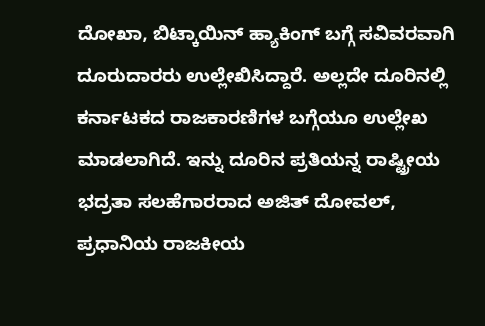ದೋಖಾ, ಬಿಟ್ಕಾಯಿನ್ ಹ್ಯಾಕಿಂಗ್ ಬಗ್ಗೆ ಸವಿವರವಾಗಿ ದೂರುದಾರರು ಉಲ್ಲೇಖಿಸಿದ್ದಾರೆ. ಅಲ್ಲದೇ ದೂರಿನಲ್ಲಿ ಕರ್ನಾಟಕದ ರಾಜಕಾರಣಿಗಳ ಬಗ್ಗೆಯೂ ಉಲ್ಲೇಖ ಮಾಡಲಾಗಿದೆ. ಇನ್ನು ದೂರಿನ ಪ್ರತಿಯನ್ನ ರಾಷ್ಟ್ರೀಯ ಭದ್ರತಾ ಸಲಹೆಗಾರರಾದ ಅಜಿತ್ ದೋವಲ್, ಪ್ರಧಾನಿಯ ರಾಜಕೀಯ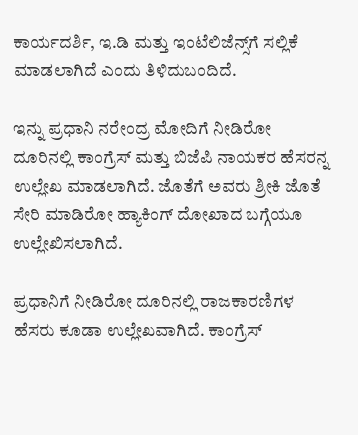ಕಾರ್ಯದರ್ಶಿ, ಇ.ಡಿ ಮತ್ತು ಇಂಟೆಲಿಜೆನ್ಸ್‌ಗೆ ಸಲ್ಲಿಕೆ ಮಾಡಲಾಗಿದೆ ಎಂದು ತಿಳಿದುಬಂದಿದೆ.

ಇನ್ನು ಪ್ರಧಾನಿ ನರೇಂದ್ರ ಮೋದಿಗೆ ನೀಡಿರೋ ದೂರಿನಲ್ಲಿ ಕಾಂಗ್ರೆಸ್ ಮತ್ತು ಬಿಜೆಪಿ ನಾಯಕರ ಹೆಸರನ್ನ ಉಲ್ಲೇಖ ಮಾಡಲಾಗಿದೆ. ಜೊತೆಗೆ ಅವರು ಶ್ರೀಕಿ ಜೊತೆ ಸೇರಿ ಮಾಡಿರೋ ಹ್ಯಾಕಿಂಗ್ ದೋಖಾದ ಬಗ್ಗೆಯೂ ಉಲ್ಲೇಖಿಸಲಾಗಿದೆ.

ಪ್ರಧಾನಿಗೆ ನೀಡಿರೋ ದೂರಿನಲ್ಲಿ ರಾಜಕಾರಣಿಗಳ ಹೆಸರು ಕೂಡಾ ಉಲ್ಲೇಖವಾಗಿದೆ. ಕಾಂಗ್ರೆಸ್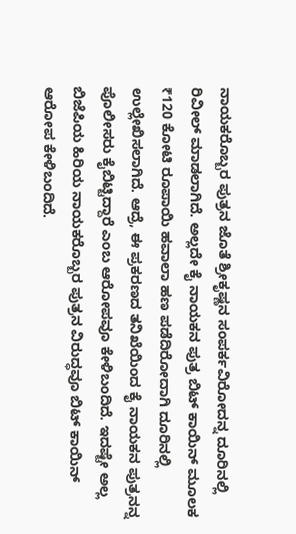ನಾಯಕರೊಬ್ಬರ ಪುತ್ರನ ಜೊತೆ ಶ್ರೀಕೃಷ್ಣನ ಸಂಪರ್ಕವಿರೋದನ್ನ ದೂರಿನಲ್ಲಿ ರಿವೀಲ್ ಮಾಡಲಾಗಿದೆ. ಅಲ್ಲದೇ ಕೈ ನಾಯಕನ ಪುತ್ರ ಬಿಟ್ ಕಾಯಿನ್ ಮೂಲಕ ₹120 ಕೋಟಿ ರೂಪಾಯಿ ಹವಾಲಾ ಹಣ ಪಡೆದಿರೋದಾಗಿ ದೂರಿನಲ್ಲಿ ಉಲ್ಲೇಖಿಸಲಾಗಿದೆ. ಆದ್ರೆ, ಈ ಪ್ರಕರಣದ ತನಿಖೆಯಿಂದ ಕೈ ನಾಯಕನ ಪುತ್ರನನ್ನ ಪೊಲೀಸರು ಕೈಬಿಟ್ಟಿದ್ದಾರೆ ಎಂಬ ಆರೋಪವೂ ಕೇಳಿಬಂದಿದೆ. ಇದಷ್ಟೇ ಅಲ್ಲ ಬಿಜೆಪಿಯ ಹಿರಿಯ ನಾಯಕರೊಬ್ಬರ ಪುತ್ರನ ವಿರುದ್ಧವೂ ಬಿಟ್‌ ಕಾಯಿನ್‌ ಆರೋಪ ಕೇಳಿಬಂದಿದೆ.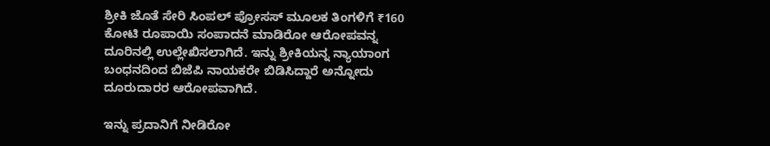ಶ್ರೀಕಿ ಜೊತೆ ಸೇರಿ ಸಿಂಪಲ್ ಪ್ರೋಸಸ್ ಮೂಲಕ ತಿಂಗಳಿಗೆ ₹160 ಕೋಟಿ ರೂಪಾಯಿ ಸಂಪಾದನೆ ಮಾಡಿರೋ ಆರೋಪವನ್ನ ದೂರಿನಲ್ಲಿ ಉಲ್ಲೇಖಿಸಲಾಗಿದೆ. ಇನ್ನು ಶ್ರೀಕಿಯನ್ನ ನ್ಯಾಯಾಂಗ ಬಂಧನದಿಂದ ಬಿಜೆಪಿ ನಾಯಕರೇ ಬಿಡಿಸಿದ್ದಾರೆ ಅನ್ನೋದು ದೂರುದಾರರ ಆರೋಪವಾಗಿದೆ.

ಇನ್ನು ಪ್ರದಾನಿಗೆ ನೀಡಿರೋ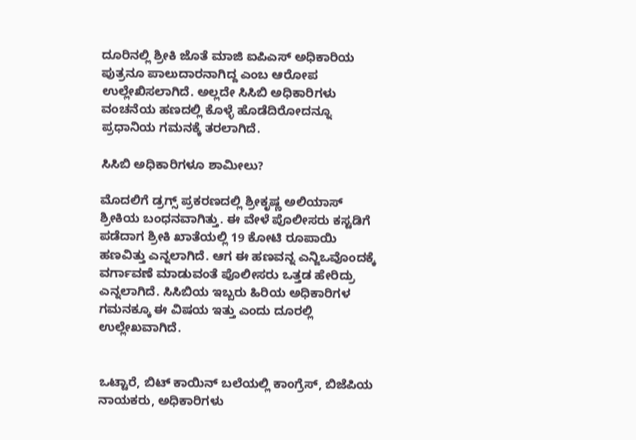ದೂರಿನಲ್ಲಿ ಶ್ರೀಕಿ ಜೊತೆ ಮಾಜಿ ಐಪಿಎಸ್ ಅಧಿಕಾರಿಯ ಪುತ್ರನೂ ಪಾಲುದಾರನಾಗಿದ್ದ ಎಂಬ ಆರೋಪ ಉಲ್ಲೇಖಿಸಲಾಗಿದೆ. ಅಲ್ಲದೇ ಸಿಸಿಬಿ ಅಧಿಕಾರಿಗಳು ವಂಚನೆಯ ಹಣದಲ್ಲಿ ಕೊಳ್ಳೆ ಹೊಡೆದಿರೋದನ್ನೂ ಪ್ರಧಾನಿಯ ಗಮನಕ್ಕೆ ತರಲಾಗಿದೆ.

ಸಿಸಿಬಿ ಅಧಿಕಾರಿಗಳೂ ಶಾಮೀಲು?

ಮೊದಲಿಗೆ ಡ್ರಗ್ಸ್ ಪ್ರಕರಣದಲ್ಲಿ ಶ್ರೀಕೃಷ್ಣ ಅಲಿಯಾಸ್ ಶ್ರೀಕಿಯ ಬಂಧನವಾಗಿತ್ತು. ಈ ವೇಳೆ ಪೊಲೀಸರು ಕಸ್ಟಡಿಗೆ ಪಡೆದಾಗ ಶ್ರೀಕಿ ಖಾತೆಯಲ್ಲಿ 19 ಕೋಟಿ ರೂಪಾಯಿ ಹಣವಿತ್ತು ಎನ್ನಲಾಗಿದೆ. ಆಗ ಈ ಹಣವನ್ನ ಎನ್ಜಿಒವೊಂದಕ್ಕೆ ವರ್ಗಾವಣೆ ಮಾಡುವಂತೆ ಪೊಲೀಸರು ಒತ್ತಡ ಹೇರಿದ್ರು ಎನ್ನಲಾಗಿದೆ. ಸಿಸಿಬಿಯ ಇಬ್ಬರು ಹಿರಿಯ ಅಧಿಕಾರಿಗಳ ಗಮನಕ್ಕೂ ಈ ವಿಷಯ ಇತ್ತು ಎಂದು ದೂರಲ್ಲಿ ಉಲ್ಲೇಖವಾಗಿದೆ.


ಒಟ್ಟಾರೆ, ಬಿಟ್‌ ಕಾಯಿನ್‌ ಬಲೆಯಲ್ಲಿ ಕಾಂಗ್ರೆಸ್, ಬಿಜೆಪಿಯ ನಾಯಕರು, ಅಧಿಕಾರಿಗಳು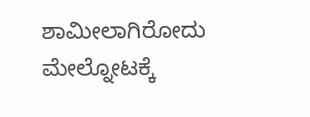ಶಾಮೀಲಾಗಿರೋದು ಮೇಲ್ನೋಟಕ್ಕೆ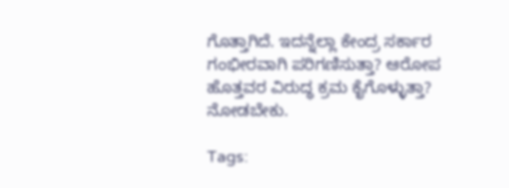ಗೊತ್ತಾಗಿದೆ. ಇದನ್ನೆಲ್ಲಾ ಕೇಂದ್ರ ಸರ್ಕಾರ ಗಂಭೀರವಾಗಿ ಪರಿಗಣಿಸುತ್ತಾ? ಆರೋಪ ಹೊತ್ತವರ ವಿರುದ್ಧ ಕ್ರಮ ಕೈಗೊಳ್ಳುತ್ತಾ? ನೋಡಬೇಕು.

Tags: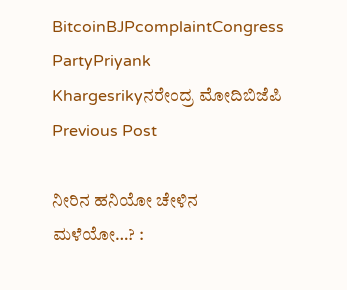BitcoinBJPcomplaintCongress PartyPriyank Khargesrikyನರೇಂದ್ರ ಮೋದಿಬಿಜೆಪಿ
Previous Post

ನೀರಿನ ಹನಿಯೋ ಚೇಳಿನ ಮಳೆಯೋ…? :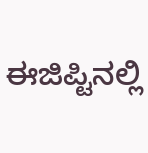ಈಜಿಪ್ಟಿನಲ್ಲಿ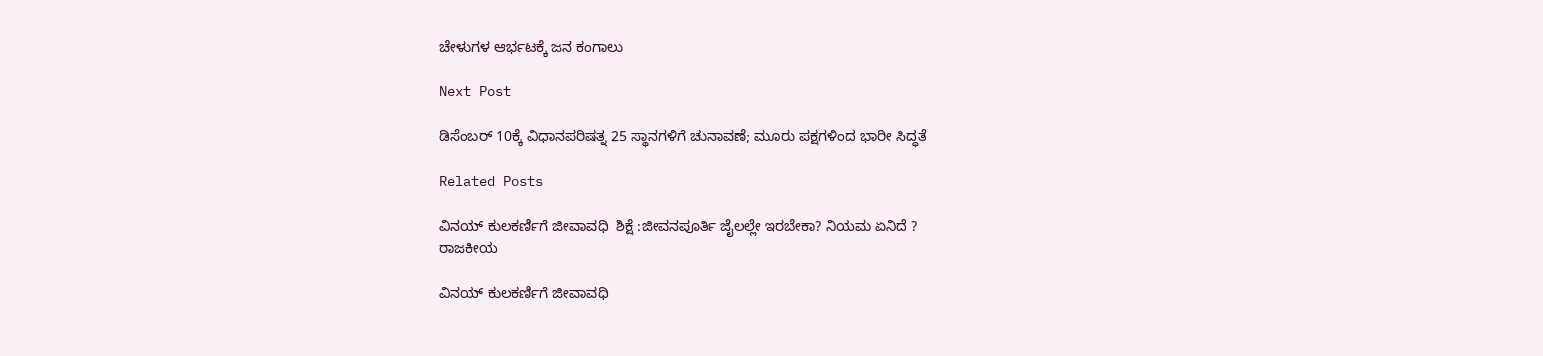ಚೇಳುಗಳ ಆರ್ಭಟಕ್ಕೆ ಜನ ಕಂಗಾಲು

Next Post

ಡಿಸೆಂಬರ್ 10ಕ್ಕೆ ವಿಧಾನಪರಿಷತ್ನ 25 ಸ್ಥಾನಗಳಿಗೆ ಚುನಾವಣೆ; ಮೂರು ಪಕ್ಷಗಳಿಂದ ಭಾರೀ ಸಿದ್ಧತೆ

Related Posts

ವಿನಯ್ ಕುಲಕರ್ಣಿಗೆ ಜೀವಾವಧಿ  ಶಿಕ್ಷೆ :ಜೀವನಪೂರ್ತಿ ಜೈಲಲ್ಲೇ ಇರಬೇಕಾ? ನಿಯಮ‌ ಏನಿದೆ ?
ರಾಜಕೀಯ

ವಿನಯ್ ಕುಲಕರ್ಣಿಗೆ ಜೀವಾವಧಿ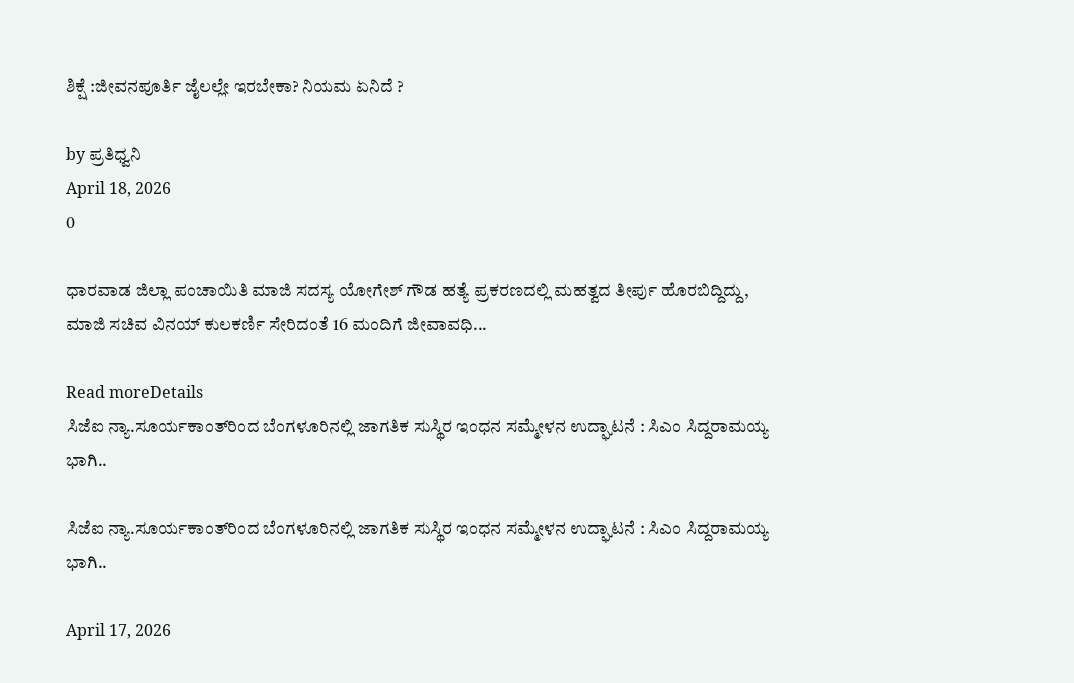ಶಿಕ್ಷೆ :ಜೀವನಪೂರ್ತಿ ಜೈಲಲ್ಲೇ ಇರಬೇಕಾ? ನಿಯಮ‌ ಏನಿದೆ ?

by ಪ್ರತಿಧ್ವನಿ
April 18, 2026
0

ಧಾರವಾಡ ಜಿಲ್ಲಾ ಪಂಚಾಯಿತಿ ಮಾಜಿ ಸದಸ್ಯ ಯೋಗೇಶ್ ಗೌಡ ಹತ್ಯೆ ಪ್ರಕರಣದಲ್ಲಿ ಮಹತ್ವದ ತೀರ್ಪು ಹೊರಬಿದ್ದಿದ್ದು, ಮಾಜಿ ಸಚಿವ ವಿನಯ್ ಕುಲಕರ್ಣಿ ಸೇರಿದಂತೆ 16 ಮಂದಿಗೆ ಜೀವಾವಧಿ...

Read moreDetails
ಸಿಜೆಐ ನ್ಯಾ.ಸೂರ್ಯಕಾಂತ್‌ರಿಂದ ಬೆಂಗಳೂರಿನಲ್ಲಿ ಜಾಗತಿಕ ಸುಸ್ಥಿರ ಇಂಧನ ಸಮ್ಮೇಳನ ಉದ್ಘಾಟನೆ : ಸಿಎಂ ಸಿದ್ದರಾಮಯ್ಯ ಭಾಗಿ..

ಸಿಜೆಐ ನ್ಯಾ.ಸೂರ್ಯಕಾಂತ್‌ರಿಂದ ಬೆಂಗಳೂರಿನಲ್ಲಿ ಜಾಗತಿಕ ಸುಸ್ಥಿರ ಇಂಧನ ಸಮ್ಮೇಳನ ಉದ್ಘಾಟನೆ : ಸಿಎಂ ಸಿದ್ದರಾಮಯ್ಯ ಭಾಗಿ..

April 17, 2026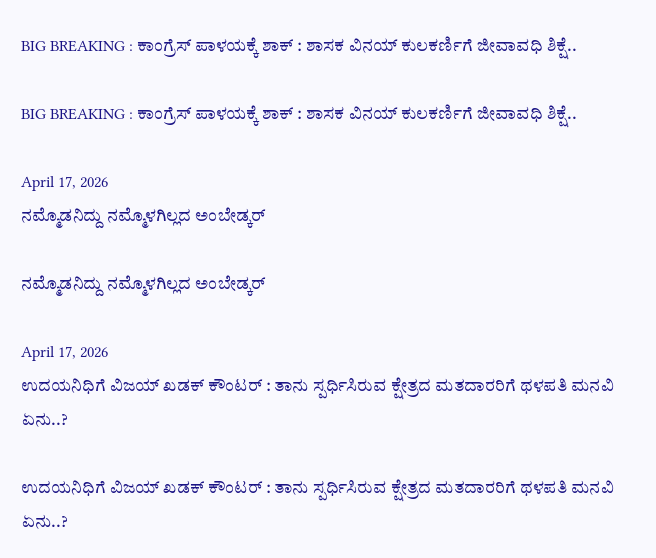BIG BREAKING : ಕಾಂಗ್ರೆಸ್‌ ಪಾಳಯಕ್ಕೆ ಶಾಕ್‌ : ಶಾಸಕ ವಿನಯ್‌ ಕುಲಕರ್ಣಿಗೆ ಜೀವಾವಧಿ ಶಿಕ್ಷೆ..

BIG BREAKING : ಕಾಂಗ್ರೆಸ್‌ ಪಾಳಯಕ್ಕೆ ಶಾಕ್‌ : ಶಾಸಕ ವಿನಯ್‌ ಕುಲಕರ್ಣಿಗೆ ಜೀವಾವಧಿ ಶಿಕ್ಷೆ..

April 17, 2026
ನಮ್ಮೊಡನಿದ್ದು ನಮ್ಮೊಳಗಿಲ್ಲದ ಅಂಬೇಡ್ಕರ್

ನಮ್ಮೊಡನಿದ್ದು ನಮ್ಮೊಳಗಿಲ್ಲದ ಅಂಬೇಡ್ಕರ್

April 17, 2026
ಉದಯನಿಧಿಗೆ ವಿಜಯ್‌ ಖಡಕ್‌ ಕೌಂಟರ್‌ : ತಾನು ಸ್ಪರ್ಧಿಸಿರುವ ಕ್ಷೇತ್ರದ ಮತದಾರರಿಗೆ ಥಳಪತಿ ಮನವಿ ಏನು..?

ಉದಯನಿಧಿಗೆ ವಿಜಯ್‌ ಖಡಕ್‌ ಕೌಂಟರ್‌ : ತಾನು ಸ್ಪರ್ಧಿಸಿರುವ ಕ್ಷೇತ್ರದ ಮತದಾರರಿಗೆ ಥಳಪತಿ ಮನವಿ ಏನು..?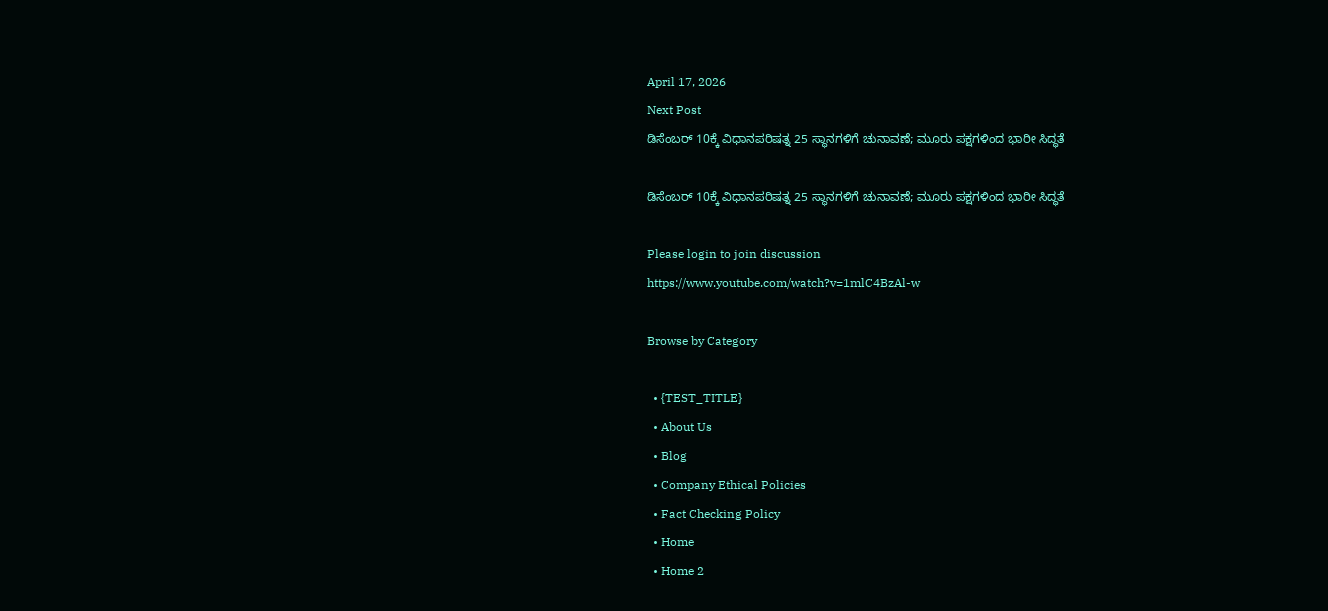April 17, 2026
Next Post
ಡಿಸೆಂಬರ್ 10ಕ್ಕೆ ವಿಧಾನಪರಿಷತ್ನ 25 ಸ್ಥಾನಗಳಿಗೆ ಚುನಾವಣೆ; ಮೂರು ಪಕ್ಷಗಳಿಂದ ಭಾರೀ ಸಿದ್ಧತೆ

ಡಿಸೆಂಬರ್ 10ಕ್ಕೆ ವಿಧಾನಪರಿಷತ್ನ 25 ಸ್ಥಾನಗಳಿಗೆ ಚುನಾವಣೆ; ಮೂರು ಪಕ್ಷಗಳಿಂದ ಭಾರೀ ಸಿದ್ಧತೆ

Please login to join discussion
https://www.youtube.com/watch?v=1mlC4BzAl-w

Browse by Category

  • {TEST_TITLE}
  • About Us
  • Blog
  • Company Ethical Policies
  • Fact Checking Policy
  • Home
  • Home 2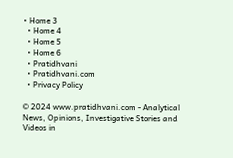• Home 3
  • Home 4
  • Home 5
  • Home 6
  • Pratidhvani
  • Pratidhvani.com
  • Privacy Policy

© 2024 www.pratidhvani.com - Analytical News, Opinions, Investigative Stories and Videos in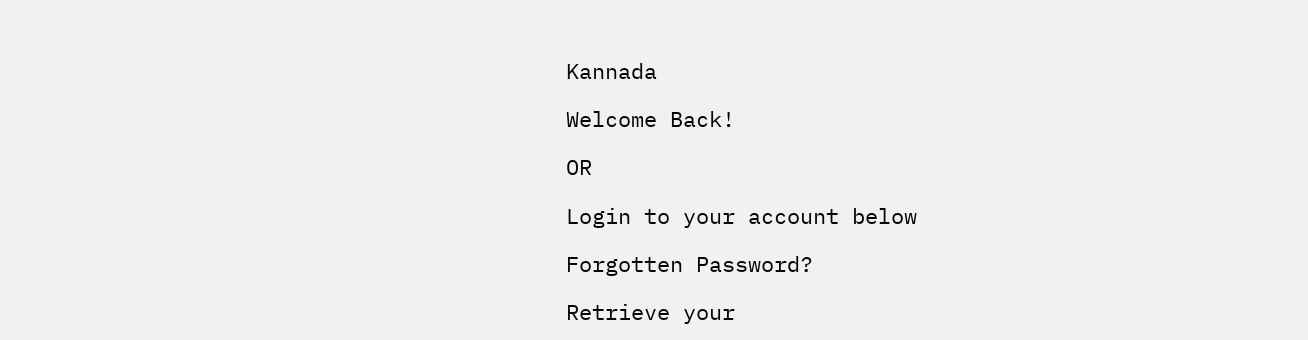Kannada

Welcome Back!

OR

Login to your account below

Forgotten Password?

Retrieve your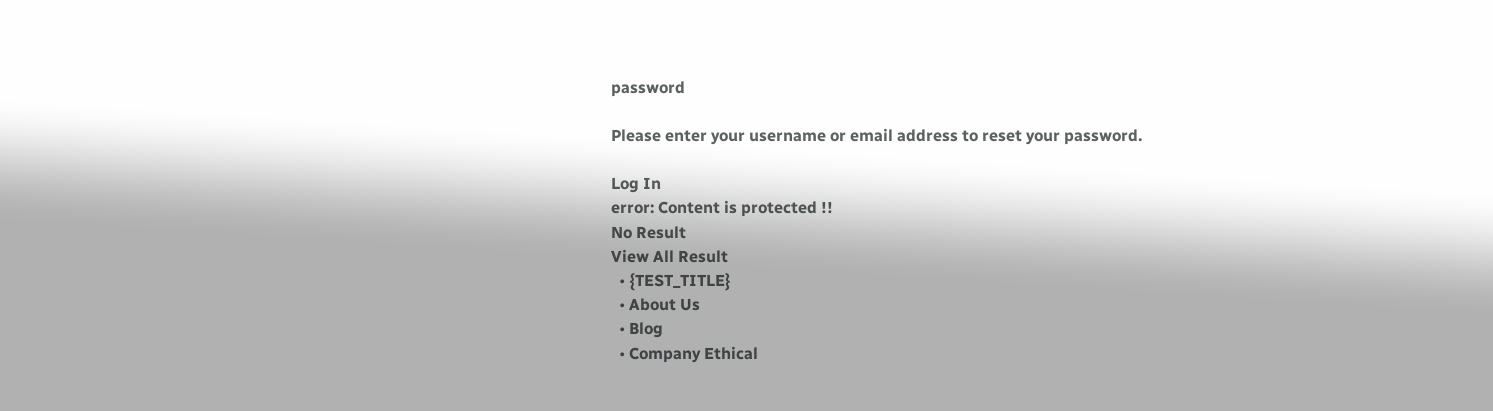password

Please enter your username or email address to reset your password.

Log In
error: Content is protected !!
No Result
View All Result
  • {TEST_TITLE}
  • About Us
  • Blog
  • Company Ethical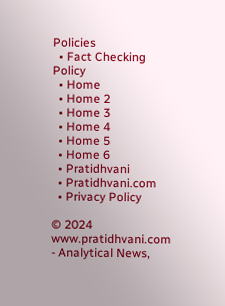Policies
  • Fact Checking Policy
  • Home
  • Home 2
  • Home 3
  • Home 4
  • Home 5
  • Home 6
  • Pratidhvani
  • Pratidhvani.com
  • Privacy Policy

© 2024 www.pratidhvani.com - Analytical News,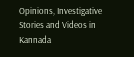Opinions, Investigative Stories and Videos in Kannada